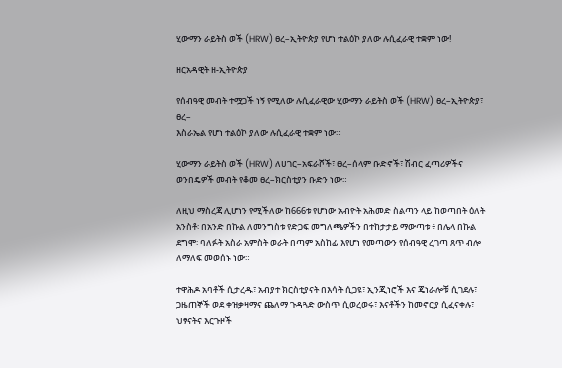ሂውማን ራይትስ ወች (HRW) ፀረ–ኢትዮጵያ የሆነ ተልዕኮ ያለው ሉሲፈራዊ ተቋም ነው!

ዘርአዳዊት ዘ-ኢትዮጵያ

የሰብዓዊ መብት ተሟጋች ነኝ የሚለው ሉሲፈራዊው ሂውማን ራይትስ ወች (HRW) ፀረ–ኢትዮጵያ፣ ፀረ–
እስራኤል የሆነ ተልዕኮ ያለው ሉሲፈራዊ ተቋም ነው።

ሂውማን ራይትስ ወች (HRW) ለሀገር–አፍራሾች፣ ፀረ–ሰላም ቡድኖች፣ ሽብር ፈጣሪዎችና ወንበዴዎች መብት የቆመ ፀረ–ክርስቲያን ቡድን ነው።

ለዚህ ማስረጃ ሊሆነን የሚችለው ከ666ቱ የሆነው አብዮት አሕመድ ስልጣን ላይ ከወጣበት ዕለት አንስቶ፡ በአንድ በኩል ለመንግስቱ የድጋፍ መግለጫዎችን በተከታታይ ማውጣቱ ፥ በሌላ በኩል ደግሞ፡ ባለፉት አስራ አምስት ወራት በጣም አስከፊ እየሆነ የመጣውን የሰብዓዊ ረገጣ ጸጥ ብሎ ለማለፍ መወሰኑ ነው።

ተዋሕዶ አባቶች ሲታረዱ፣ አብያተ ክርስቲያናት በእሳት ሲጋዩ፣ ኢንጂነሮች እና ጄነራሎቹ ሲገደሉ፣ ጋዜጠኞች ወደ ቀዝቃዛማና ጨለማ ጉዳጓድ ውስጥ ሲወረወሩ፣ እናቶችን ከመኖርያ ሲፈናቀሉ፣ ህፃናትና እርጉዞች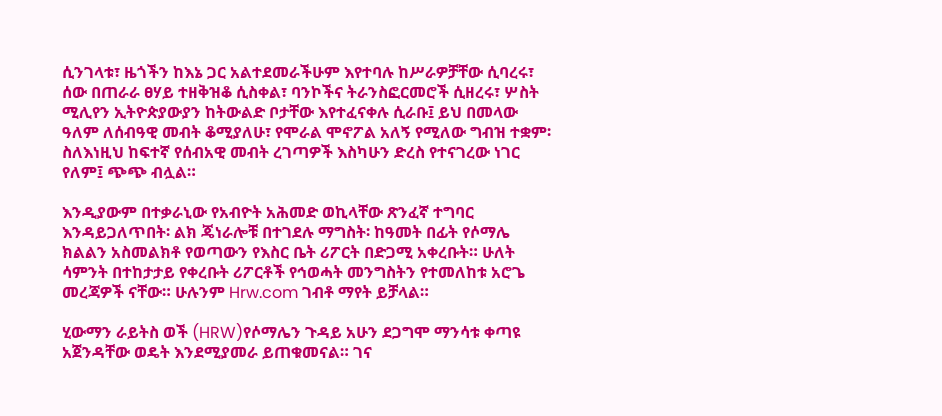ሲንገላቱ፣ ዜጎችን ከእኔ ጋር አልተደመራችሁም እየተባሉ ከሥራዎቻቸው ሲባረሩ፣ ሰው በጠራራ ፀሃይ ተዘቅዝቆ ሲስቀል፣ ባንኮችና ትራንስፎርመሮች ሲዘረሩ፣ ሦስት ሚሊየን ኢትዮጵያውያን ከትውልድ ቦታቸው እየተፈናቀሉ ሲራቡ፤ ይህ በመላው ዓለም ለሰብዓዊ መብት ቆሚያለሁ፣ የሞራል ሞኖፖል አለኝ የሚለው ግብዝ ተቋም፡ ስለእነዚህ ከፍተኛ የሰብአዊ መብት ረገጣዎች እስካሁን ድረስ የተናገረው ነገር የለም፤ ጭጭ ብሏል።

እንዲያውም በተቃራኒው የአብዮት አሕመድ ወኪላቸው ጽንፈኛ ተግባር እንዳይጋለጥበት፡ ልክ ጄነራሎቹ በተገደሉ ማግስት፡ ከዓመት በፊት የሶማሌ ክልልን አስመልክቶ የወጣውን የእስር ቤት ሪፖርት በድጋሚ አቀረቡት። ሁለት ሳምንት በተከታታይ የቀረቡት ሪፖርቶች የኅወሓት መንግስትን የተመለከቱ አሮጌ መረጃዎች ናቸው። ሁሉንም Hrw.com ገብቶ ማየት ይቻላል።

ሂውማን ራይትስ ወች (HRW)የሶማሌን ጉዳይ አሁን ደጋግሞ ማንሳቱ ቀጣዩ አጀንዳቸው ወዴት እንደሚያመራ ይጠቁመናል። ገና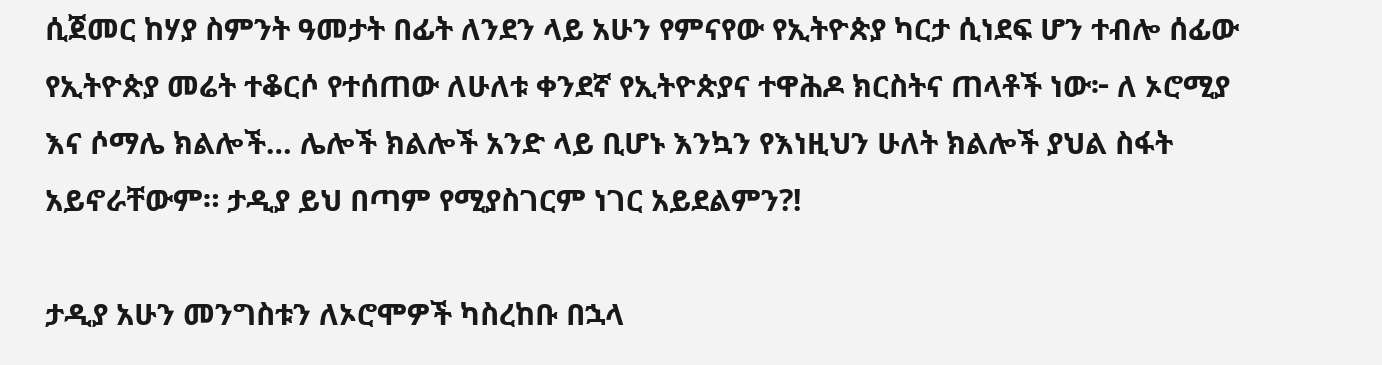ሲጀመር ከሃያ ስምንት ዓመታት በፊት ለንደን ላይ አሁን የምናየው የኢትዮጵያ ካርታ ሲነደፍ ሆን ተብሎ ሰፊው የኢትዮጵያ መሬት ተቆርሶ የተሰጠው ለሁለቱ ቀንደኛ የኢትዮጵያና ተዋሕዶ ክርስትና ጠላቶች ነው፦ ለ ኦሮሚያ እና ሶማሌ ክልሎች… ሌሎች ክልሎች አንድ ላይ ቢሆኑ እንኳን የእነዚህን ሁለት ክልሎች ያህል ስፋት አይኖራቸውም። ታዲያ ይህ በጣም የሚያስገርም ነገር አይደልምን?!

ታዲያ አሁን መንግስቱን ለኦሮሞዎች ካስረከቡ በኋላ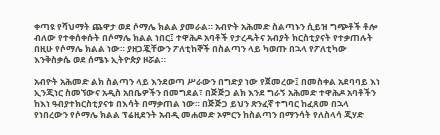ቀጣዩ የሻህማት ጨዋታ ወደ ሶማሌ ክልል ያመራል። አብዮት አሕመድ ስልጣኑን ሲይዝ ግጭቶች ቶሎ ብለው የተቀሰቀሱት በሶማሌ ክልል ነበር፤ ተዋሕዶ አባቶች የታረዱትና አብያት ክርስቲያናት የተቃጠሉት በዚሁ የሶማሌ ክልል ነው። ያዘጋጇቸውን ፖለቲከኞች በስልጣን ላይ ካወጡ በኋላ የፖለቲካው እንቅስቃሴ ወደ ሰሜኑ ኢትዮጵያ ዞሯል።

አብዮት አሕመድ ልክ ስልጣን ላይ እንደወጣ ሥራውን በግድያ ነው የጀመረው፤ በመስቀል አደባባይ እነ ኢንጂነር ስመኘውና አዲስ አበቤዎችን በመግደል፣ በጅጅጋ ልክ እንደ ግራኝ አሕመድ ተዋሕዶ አባቶችን ከእነ ዓብያተክርስቲያናቱ በእሳት በማቃጠል ነው። በጅጅጋ ይህን ጽንፈኛ ተግባር ከፈጸመ በኋላ የነበረውን የሶማሌ ክልል ፕሬዚደንት አብዲ መሐመድ ኦምርን ከስልጣን በማንሳት የለስላሳ ጂሃድ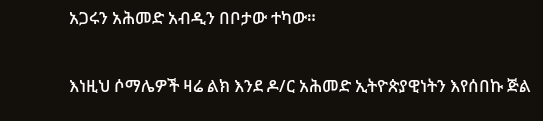አጋሩን አሕመድ አብዲን በቦታው ተካው።

እነዚህ ሶማሌዎች ዛሬ ልክ እንደ ዶ/ር አሕመድ ኢትዮጵያዊነትን እየሰበኩ ጅል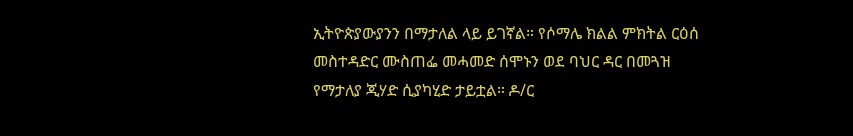ኢትዮጵያውያንን በማታለል ላይ ይገኛል። የሶማሌ ክልል ምክትል ርዕሰ መስተዳድር ሙስጠፌ መሓመድ ሰሞኑን ወደ ባህር ዳር በመጓዝ የማታለያ ጂሃድ ሲያካሂድ ታይቷል። ዶ/ር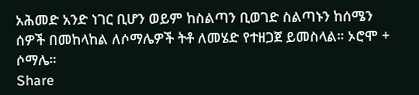አሕመድ አንድ ነገር ቢሆን ወይም ከስልጣን ቢወገድ ስልጣኑን ከሰሜን ሰዎች በመከላከል ለሶማሌዎች ትቶ ለመሄድ የተዘጋጀ ይመስላል። ኦሮሞ + ሶማሌ።
Share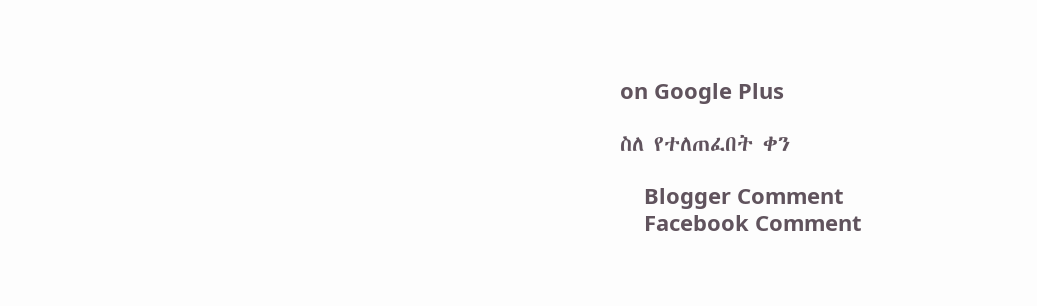on Google Plus

ስለ የተለጠፈበት ቀን

    Blogger Comment
    Facebook Comment